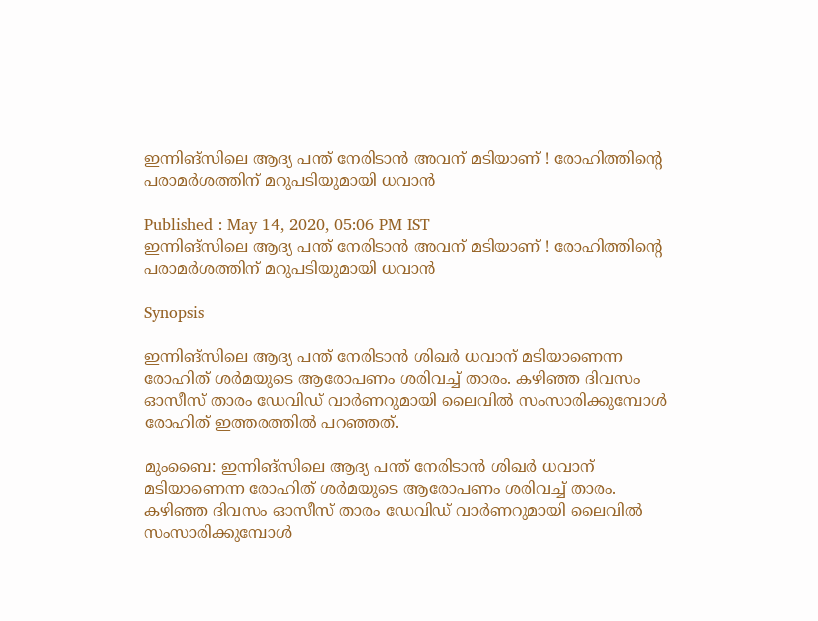ഇന്നിങ്‌സിലെ ആദ്യ പന്ത് നേരിടാന്‍ അവന് മടിയാണ് ! രോഹിത്തിന്റെ പരാമര്‍ശത്തിന് മറുപടിയുമായി ധവാന്‍

Published : May 14, 2020, 05:06 PM IST
ഇന്നിങ്‌സിലെ ആദ്യ പന്ത് നേരിടാന്‍ അവന് മടിയാണ് ! രോഹിത്തിന്റെ പരാമര്‍ശത്തിന് മറുപടിയുമായി ധവാന്‍

Synopsis

ഇന്നിങ്‌സിലെ ആദ്യ പന്ത് നേരിടാന്‍ ശിഖര്‍ ധവാന് മടിയാണെന്ന രോഹിത് ശര്‍മയുടെ ആരോപണം ശരിവച്ച് താരം. കഴിഞ്ഞ ദിവസം ഓസീസ് താരം ഡേവിഡ് വാര്‍ണറുമായി ലൈവില്‍ സംസാരിക്കുമ്പോള്‍ രോഹിത് ഇത്തരത്തില്‍ പറഞ്ഞത്.

മുംബൈ: ഇന്നിങ്‌സിലെ ആദ്യ പന്ത് നേരിടാന്‍ ശിഖര്‍ ധവാന് മടിയാണെന്ന രോഹിത് ശര്‍മയുടെ ആരോപണം ശരിവച്ച് താരം. കഴിഞ്ഞ ദിവസം ഓസീസ് താരം ഡേവിഡ് വാര്‍ണറുമായി ലൈവില്‍ സംസാരിക്കുമ്പോള്‍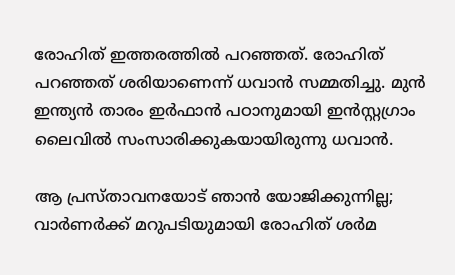രോഹിത് ഇത്തരത്തില്‍ പറഞ്ഞത്. രോഹിത് പറഞ്ഞത് ശരിയാണെന്ന് ധവാന്‍ സമ്മതിച്ചു. മുന്‍ ഇന്ത്യന്‍ താരം ഇര്‍ഫാന്‍ പഠാനുമായി ഇന്‍സ്റ്റഗ്രാം ലൈവില്‍ സംസാരിക്കുകയായിരുന്നു ധവാന്‍.

ആ പ്രസ്താവനയോട് ഞാന്‍ യോജിക്കുന്നില്ല; വാര്‍ണര്‍ക്ക് മറുപടിയുമായി രോഹിത് ശര്‍മ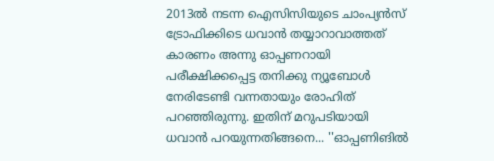2013ല്‍ നടന്ന ഐസിസിയുടെ ചാംപ്യന്‍സ് ട്രോഫിക്കിടെ ധവാന്‍ തയ്യാറാവാത്തത് കാരണം അന്നു ഓപ്പണറായി പരീക്ഷിക്കപ്പെട്ട തനിക്കു ന്യൂബോള്‍ നേരിടേണ്ടി വന്നതായും രോഹിത് പറഞ്ഞിരുന്നു. ഇതിന് മറുപടിയായി ധവാന്‍ പറയുന്നതിങ്ങനെ... ''ഓപ്പണിങില്‍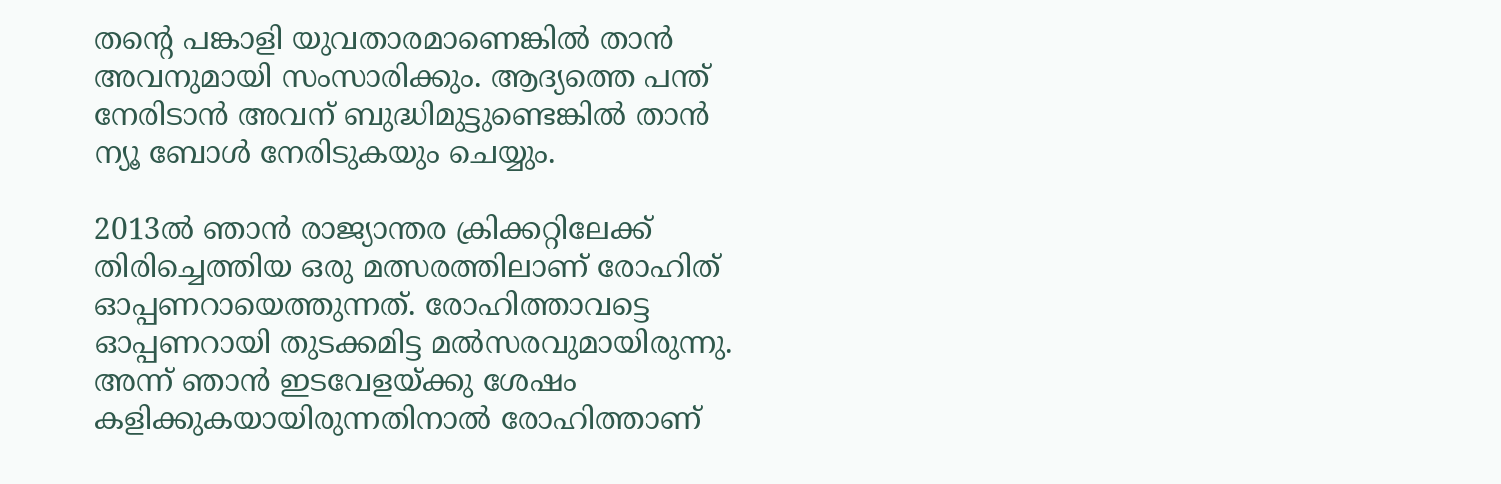തന്റെ പങ്കാളി യുവതാരമാണെങ്കില്‍ താന്‍ അവനുമായി സംസാരിക്കും. ആദ്യത്തെ പന്ത് നേരിടാന്‍ അവന് ബുദ്ധിമുട്ടുണ്ടെങ്കില്‍ താന്‍ ന്യൂ ബോള്‍ നേരിടുകയും ചെയ്യും.

2013ല്‍ ഞാന്‍ രാജ്യാന്തര ക്രിക്കറ്റിലേക്ക് തിരിച്ചെത്തിയ ഒരു മത്സരത്തിലാണ് രോഹിത് ഓപ്പണറായെത്തുന്നത്. രോഹിത്താവട്ടെ ഓപ്പണറായി തുടക്കമിട്ട മല്‍സരവുമായിരുന്നു. അന്ന് ഞാന്‍ ഇടവേളയ്ക്കു ശേഷം കളിക്കുകയായിരുന്നതിനാല്‍ രോഹിത്താണ്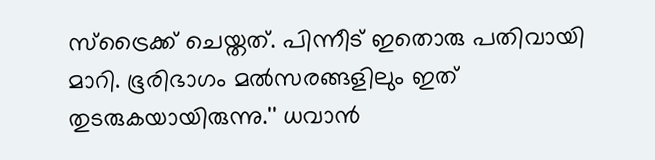സ്‌ട്രൈക്ക് ചെയ്തത്. പിന്നീട് ഇതൊരു പതിവായി മാറി. ഭൂരിഭാഗം മല്‍സരങ്ങളിലും ഇത് തുടരുകയായിരുന്നു.'' ധവാന്‍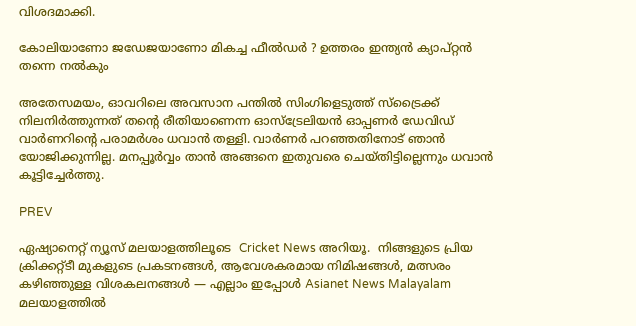വിശദമാക്കി.

കോലിയാണോ ജഡേജയാണോ മികച്ച ഫീല്‍ഡര്‍ ? ഉത്തരം ഇന്ത്യന്‍ ക്യാപ്റ്റന്‍ തന്നെ നല്‍കും

അതേസമയം, ഓവറിലെ അവസാന പന്തില്‍ സിംഗിളെടുത്ത് സ്‌ട്രൈക്ക് നിലനിര്‍ത്തുന്നത് തന്റെ രീതിയാണെന്ന ഓസ്‌ട്രേലിയന്‍ ഓപ്പണര്‍ ഡേവിഡ് വാര്‍ണറിന്റെ പരാമര്‍ശം ധവാന്‍ തള്ളി. വാര്‍ണര്‍ പറഞ്ഞതിനോട് ഞാന്‍ യോജിക്കുന്നില്ല. മനപ്പൂര്‍വ്വം താന്‍ അങ്ങനെ ഇതുവരെ ചെയ്തിട്ടില്ലെന്നും ധവാന്‍ കൂട്ടിച്ചേര്‍ത്തു.

PREV

ഏഷ്യാനെറ്റ് ന്യൂസ് മലയാളത്തിലൂടെ  Cricket News അറിയൂ.  നിങ്ങളുടെ പ്രിയ ക്രിക്കറ്റ്ടീ മുകളുടെ പ്രകടനങ്ങൾ, ആവേശകരമായ നിമിഷങ്ങൾ, മത്സരം കഴിഞ്ഞുള്ള വിശകലനങ്ങൾ — എല്ലാം ഇപ്പോൾ Asianet News Malayalam മലയാളത്തിൽ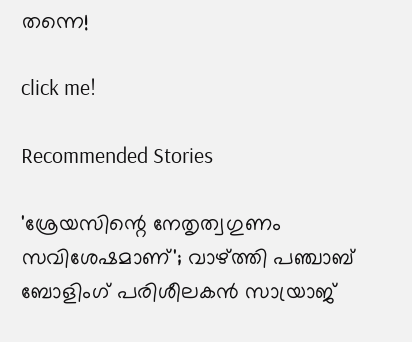തന്നെ!

click me!

Recommended Stories

'ശ്രേയസിന്റെ നേതൃത്വഗുണം സവിശേഷമാണ്'; വാഴ്ത്തി പഞ്ചാബ് ബോളിംഗ് പരിശീലകന്‍ സായ്രാജ്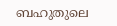ബഹുതുലെ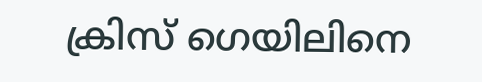ക്രിസ് ഗെയിലിനെ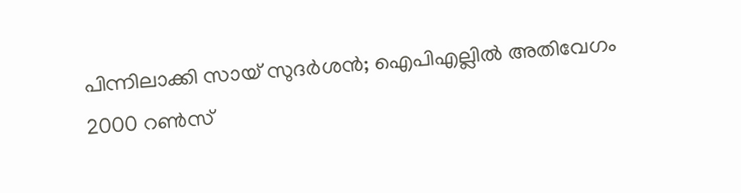പിന്നിലാക്കി സായ് സുദര്‍ശന്‍; ഐപിഎല്ലില്‍ അതിവേഗം 2000 റണ്‍സ്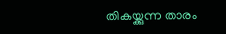തികയ്ക്കുന്ന താരം